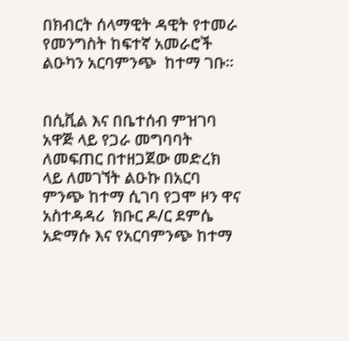በክብርት ሰላማዊት ዳዊት የተመራ የመንግስት ከፍተኛ አመራሮች ልዑካን አርባምንጭ  ከተማ ገቡ።


በሲቪል እና በቤተሰብ ምዝገባ አዋጅ ላይ የጋራ መግባባት ለመፍጠር በተዘጋጀው መድረክ ላይ ለመገኘት ልዑኩ በአርባ ምንጭ ከተማ ሲገባ የጋሞ ዞን ዋና አስተዳዳሪ  ክቡር ዶ/ር ደምሴ አድማሱ እና የአርባምንጭ ከተማ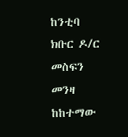ከንቲባ ክቡር ዶ/ር መስፍን መንዛ ከከተማው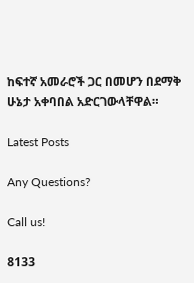ከፍተኛ አመራሮች ጋር በመሆን በደማቅ ሁኔታ አቀባበል አድርገውላቸዋል።

Latest Posts

Any Questions?

Call us!

8133